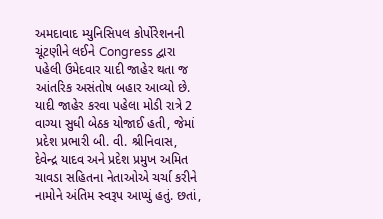અમદાવાદ મ્યુનિસિપલ કોર્પોરેશનની ચૂંટણીને લઈને Congress દ્વારા પહેલી ઉમેદવાર યાદી જાહેર થતા જ આંતરિક અસંતોષ બહાર આવ્યો છે. યાદી જાહેર કરવા પહેલા મોડી રાત્રે 2 વાગ્યા સુધી બેઠક યોજાઈ હતી, જેમાં પ્રદેશ પ્રભારી બી. વી. શ્રીનિવાસ, દેવેન્દ્ર યાદવ અને પ્રદેશ પ્રમુખ અમિત ચાવડા સહિતના નેતાઓએ ચર્ચા કરીને નામોને અંતિમ સ્વરૂપ આપ્યું હતું. છતાં,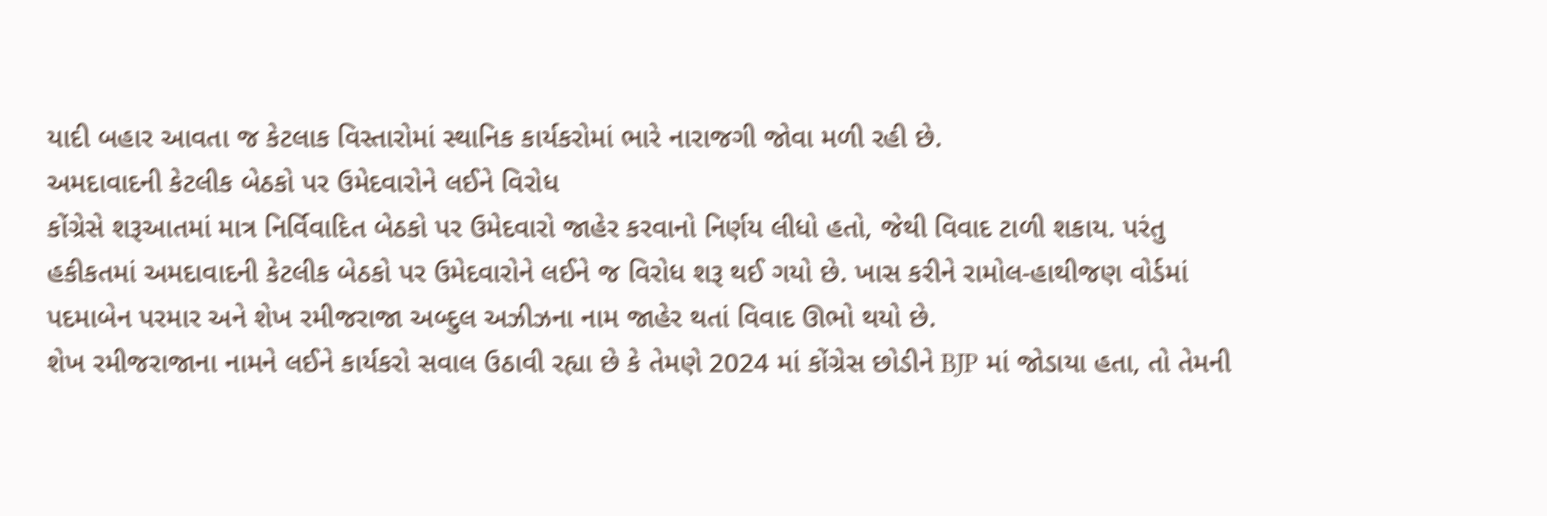યાદી બહાર આવતા જ કેટલાક વિસ્તારોમાં સ્થાનિક કાર્યકરોમાં ભારે નારાજગી જોવા મળી રહી છે.
અમદાવાદની કેટલીક બેઠકો પર ઉમેદવારોને લઈને વિરોધ
કોંગ્રેસે શરૂઆતમાં માત્ર નિર્વિવાદિત બેઠકો પર ઉમેદવારો જાહેર કરવાનો નિર્ણય લીધો હતો, જેથી વિવાદ ટાળી શકાય. પરંતુ હકીકતમાં અમદાવાદની કેટલીક બેઠકો પર ઉમેદવારોને લઈને જ વિરોધ શરૂ થઈ ગયો છે. ખાસ કરીને રામોલ-હાથીજણ વોર્ડમાં પદમાબેન પરમાર અને શેખ રમીજરાજા અબ્દુલ અઝીઝના નામ જાહેર થતાં વિવાદ ઊભો થયો છે.
શેખ રમીજરાજાના નામને લઈને કાર્યકરો સવાલ ઉઠાવી રહ્યા છે કે તેમણે 2024 માં કોંગ્રેસ છોડીને BJP માં જોડાયા હતા, તો તેમની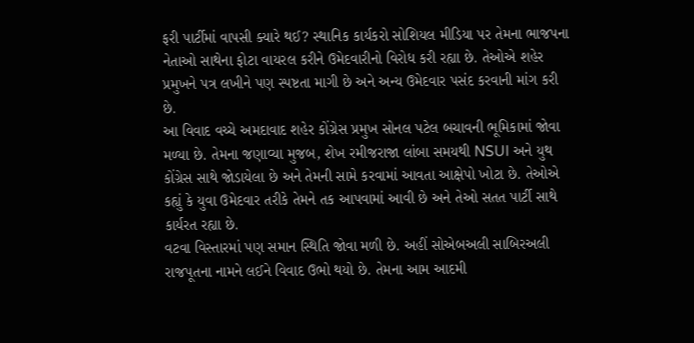ફરી પાર્ટીમાં વાપસી ક્યારે થઈ? સ્થાનિક કાર્યકરો સોશિયલ મીડિયા પર તેમના ભાજપના નેતાઓ સાથેના ફોટા વાયરલ કરીને ઉમેદવારીનો વિરોધ કરી રહ્યા છે. તેઓએ શહેર પ્રમુખને પત્ર લખીને પણ સ્પષ્ટતા માગી છે અને અન્ય ઉમેદવાર પસંદ કરવાની માંગ કરી છે.
આ વિવાદ વચ્ચે અમદાવાદ શહેર કોંગ્રેસ પ્રમુખ સોનલ પટેલ બચાવની ભૂમિકામાં જોવા મળ્યા છે. તેમના જણાવ્યા મુજબ, શેખ રમીજરાજા લાંબા સમયથી NSUI અને યુથ કોંગ્રેસ સાથે જોડાયેલા છે અને તેમની સામે કરવામાં આવતા આક્ષેપો ખોટા છે. તેઓએ કહ્યું કે યુવા ઉમેદવાર તરીકે તેમને તક આપવામાં આવી છે અને તેઓ સતત પાર્ટી સાથે કાર્યરત રહ્યા છે.
વટવા વિસ્તારમાં પણ સમાન સ્થિતિ જોવા મળી છે. અહીં સોએબઅલી સાબિરઅલી રાજપૂતના નામને લઈને વિવાદ ઉભો થયો છે. તેમના આમ આદમી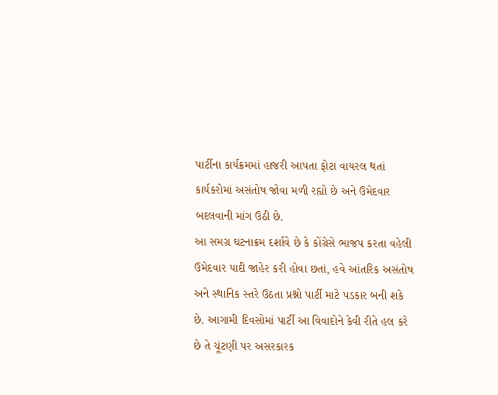પાર્ટીના કાર્યક્રમમાં હાજરી આપતા ફોટા વાયરલ થતાં કાર્યકરોમાં અસંતોષ જોવા મળી રહ્યો છે અને ઉમેદવાર બદલવાની માંગ ઉઠી છે.
આ સમગ્ર ઘટનાક્રમ દર્શાવે છે કે કોંગ્રેસે ભાજપ કરતા વહેલી ઉમેદવાર યાદી જાહેર કરી હોવા છતાં, હવે આંતરિક અસંતોષ અને સ્થાનિક સ્તરે ઉઠતા પ્રશ્નો પાર્ટી માટે પડકાર બની શકે છે. આગામી દિવસોમાં પાર્ટી આ વિવાદોને કેવી રીતે હલ કરે છે તે ચૂંટણી પર અસરકારક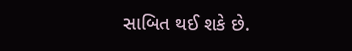સાબિત થઈ શકે છે.